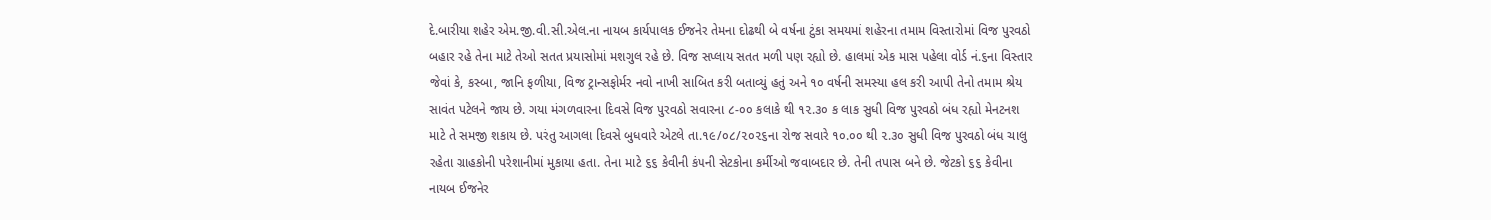દે.બારીયા શહેર એમ.જી.વી.સી.એલ.ના નાયબ કાર્યપાલક ઈજનેર તેમના દોઢથી બે વર્ષના ટુંકા સમયમાં શહેરના તમામ વિસ્તારોમાં વિજ પુરવઠો બહાર રહે તેના માટે તેઓ સતત પ્રયાસોમાં મશગુલ રહે છે. વિજ સપ્લાય સતત મળી પણ રહ્યો છે. હાલમાં એક માસ પહેલા વોર્ડ નં.૬ના વિસ્તાર જેવાં કે, કસ્બા, જાનિ ફળીયા, વિજ ટ્રાન્સફોર્મર નવો નાખી સાબિત કરી બતાવ્યું હતું અને ૧૦ વર્ષની સમસ્યા હલ કરી આપી તેનો તમામ શ્રેય સાવંત પટેલને જાય છે. ગયા મંગળવારના દિવસે વિજ પુરવઠો સવારના ૮-૦૦ કલાકે થી ૧૨.૩૦ ક લાક સુધી વિજ પુરવઠો બંધ રહ્યો મેનટનશ માટે તે સમજી શકાય છે. પરંતુ આગલા દિવસે બુધવારે એટલે તા.૧૯/૦૮/૨૦૨૬ના રોજ સવારે ૧૦.૦૦ થી ૨.૩૦ સુધી વિજ પુરવઠો બંધ ચાલુ રહેતા ગ્રાહકોની પરેશાનીમાં મુકાયા હતા. તેના માટે ૬૬ કેવીની કં૫ની સેટકોના કર્મીઓ જવાબદાર છે. તેની તપાસ બને છે. જેટકો ૬૬ કેવીના નાયબ ઈજનેર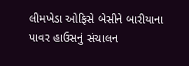લીમખેડા ઓફિસે બેસીને બારીયાના પાવર હાઉસનું સંચાલન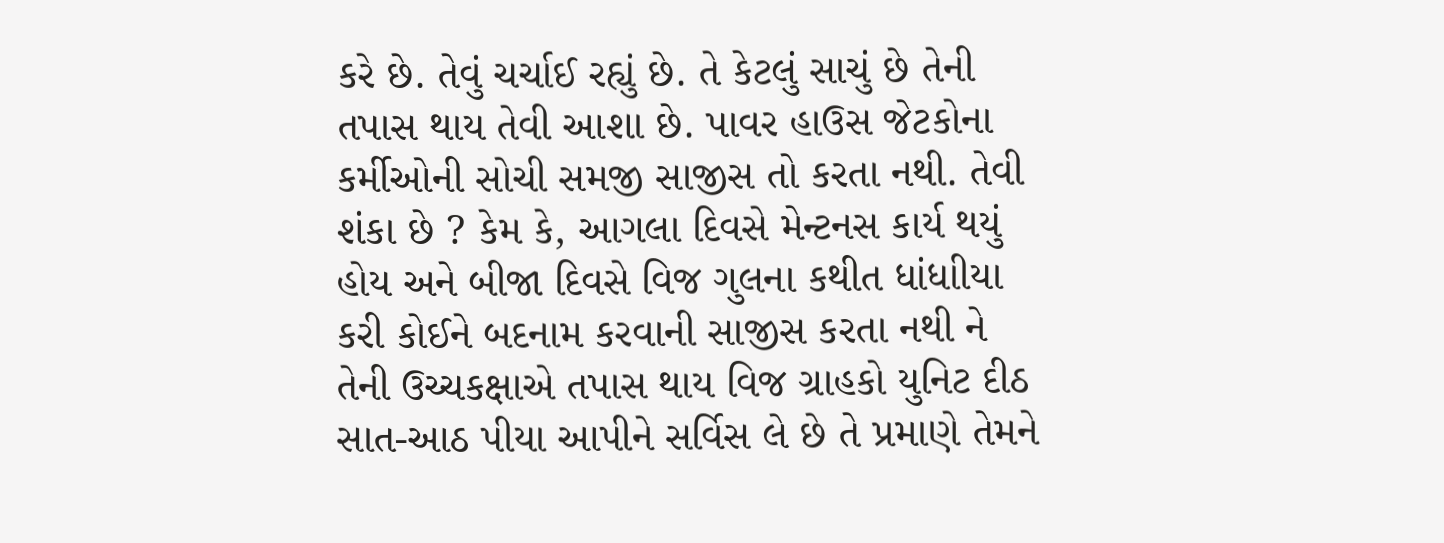કરે છે. તેવું ચર્ચાઈ રહ્યું છે. તે કેટલું સાચું છે તેની તપાસ થાય તેવી આશા છે. પાવર હાઉસ જેટકોના કર્મીઓની સોચી સમજી સાજીસ તો કરતા નથી. તેવી શંકા છે ? કેમ કે, આગલા દિવસે મેન્ટનસ કાર્ય થયું હોય અને બીજા દિવસે વિજ ગુલના કથીત ધાંધાીયા કરી કોઈને બદનામ કરવાની સાજીસ કરતા નથી ને તેની ઉચ્ચકક્ષાએ તપાસ થાય વિજ ગ્રાહકો યુનિટ દીઠ સાત-આઠ પીયા આપીને સર્વિસ લે છે તે પ્રમાણે તેમને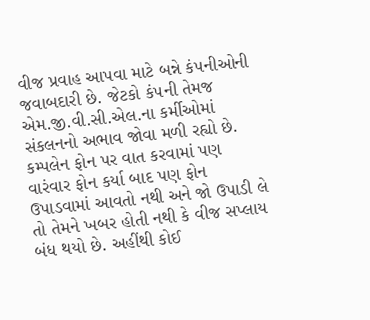વીજ પ્રવાહ આપવા માટે બન્ને કં૫નીઓની જવાબદારી છે. જેટકો કં૫ની તેમજ એમ.જી.વી.સી.એલ.ના કર્મીઓમાં સંકલનનો અભાવ જોવા મળી રહ્યો છે. કમ્પલેન ફોન પર વાત કરવામાં પણ વારંવાર ફોન કર્યા બાદ પણ ફોન ઉપાડવામાં આવતો નથી અને જો ઉપાડી લે તો તેમને ખબર હોતી નથી કે વીજ સપ્લાય બંધ થયો છે. અહીંથી કોઈ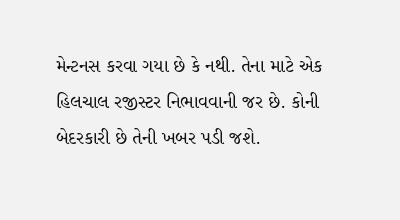મેન્ટનસ કરવા ગયા છે કે નથી. તેના માટે એક હિલચાલ રજીસ્ટર નિભાવવાની જર છે. કોની બેદરકારી છે તેની ખબર પડી જશે.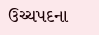ઉચ્ચપદના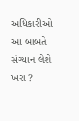અધિકારીઓ આ બાબતે સંગ્યાન લેશે ખરા ?